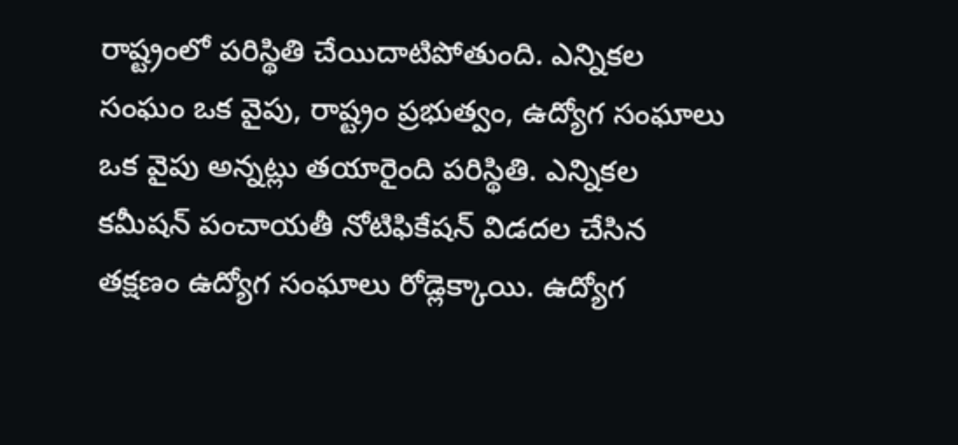రాష్ట్రంలో పరిస్థితి చేయిదాటిపోతుంది. ఎన్నికల సంఘం ఒక వైపు, రాష్ట్రం ప్రభుత్వం, ఉద్యోగ సంఘాలు ఒక వైపు అన్నట్లు తయారైంది పరిస్థితి. ఎన్నికల కమీషన్ పంచాయతీ నోటిఫికేషన్ విడదల చేసిన తక్షణం ఉద్యోగ సంఘాలు రోడ్లెక్కాయి. ఉద్యోగ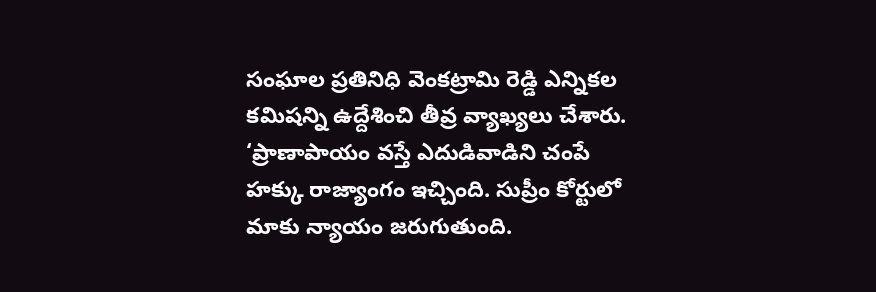సంఘాల ప్రతినిధి వెంకట్రామి రెడ్డి ఎన్నికల కమిషన్ని ఉద్దేశించి తీవ్ర వ్యాఖ్యలు చేశారు. ‘ప్రాణాపాయం వస్తే ఎదుడివాడిని చంపే హక్కు రాజ్యాంగం ఇచ్చింది. సుప్రీం కోర్టులో మాకు న్యాయం జరుగుతుంది.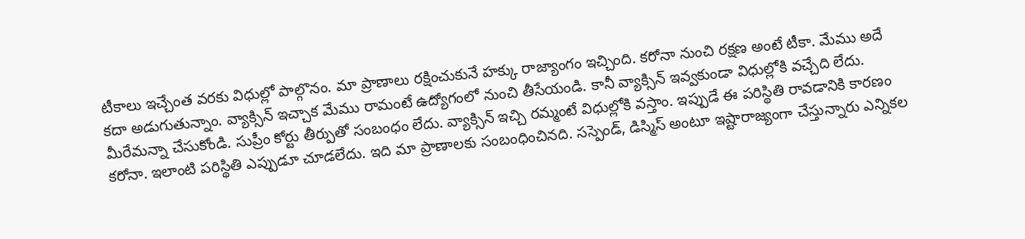టీకాలు ఇచ్చేంత వరకు విధుల్లో పాల్గొనం. మా ప్రాణాలు రక్షించుకునే హక్కు రాజ్యాంగం ఇచ్చింది. కరోనా నుంచి రక్షణ అంటే టీకా. మేము అదే కదా అడుగుతున్నాం. వ్యాక్సిన్ ఇచ్చాక మేము రామంటే ఉద్యోగంలో నుంచి తీసేయండి. కానీ వ్యాక్సిన్ ఇవ్వకుండా విధుల్లోకి వచ్చేది లేదు. మీరేమన్నా చేసుకోండి. సుప్రీం కోర్టు తీర్పుతో సంబంధం లేదు. వ్యాక్సిన్ ఇచ్చి రమ్మంటే విధుల్లోకి వస్తాం. ఇప్పుడే ఈ పరిస్థితి రావడానికి కారణం కరోనా. ఇలాంటి పరిస్థితి ఎప్పుడూ చూడలేదు. ఇది మా ప్రాణాలకు సంబంధించినది. సస్పెండ్, డిస్మిస్ అంటూ ఇష్టారాజ్యంగా చేస్తున్నారు ఎన్నికల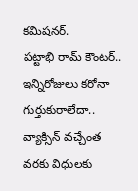కమిషనర్.
పట్టాభి రామ్ కౌంటర్..
ఇన్నిరోజులు కరోనా గుర్తుకురాలేదా.. వ్యాక్సిన్ వచ్చేంత వరకు విధులకు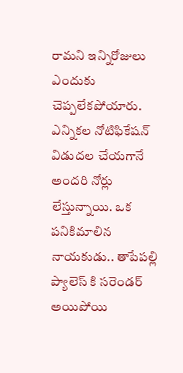రామని ఇన్నిరోజులు ఎందుకు చెప్పలేకపోయారు. ఎన్నికల నోటిఫికేషన్ విడుదల చేయగానే అందరి నోర్లు లేస్తున్నాయి. ఒక పనికిమాలిన నాయకుడు.. తాపేపల్లి ప్యాలెస్ కి సరెండర్ అయిపోయి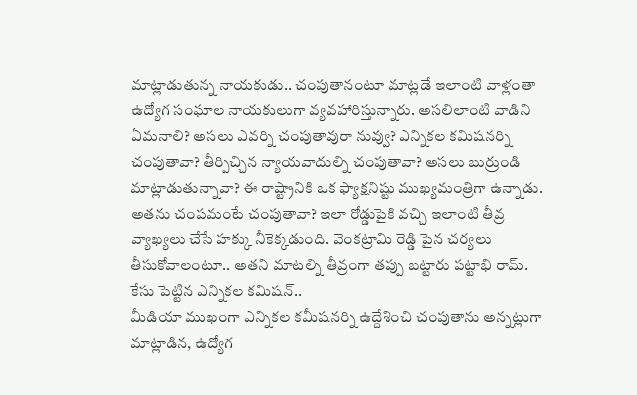మాట్లాడుతున్న నాయకుడు.. చంపుతానంటూ మాట్లడే ఇలాంటి వాళ్లంతా ఉద్యోగ సంఘాల నాయకులుగా వ్యవహారిస్తున్నారు. అసలిలాంటి వాడిని ఏమనాలి? అసలు ఎవర్ని చంపుతావురా నువ్వు? ఎన్నికల కమిషనర్ని చంపుతావా? తీర్పిచ్చిన న్యాయవాదుల్ని చంపుతావా? అసలు బుర్రుండి మాట్లాడుతున్నావా? ఈ రాష్ట్రానికి ఒక ఫ్యాక్షనిష్టు ముఖ్యమంత్రిగా ఉన్నాడు. అతను చంపమంటే చంపుతావా? ఇలా రోడ్డుపైకి వచ్చి ఇలాంటి తీవ్ర వ్యాఖ్యలు చేసే హక్కు నీకెక్కడుంది. వెంకట్రామి రెడ్డి పైన చర్యలు తీసుకోవాలంటూ.. అతని మాటల్ని తీవ్రంగా తప్పు బట్టారు పట్టాభి రామ్.
కేసు పెట్టిన ఎన్నికల కమిషన్..
మీడియా ముఖంగా ఎన్నికల కమీషనర్ని ఉద్దేశించి చంపుతాను అన్నట్లుగా మాట్లాడిన, ఉద్యోగ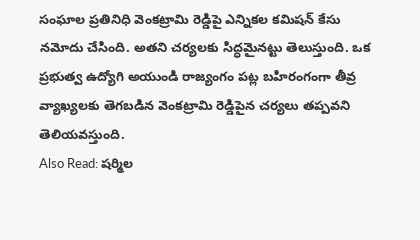సంఘాల ప్రతినిధి వెంకట్రామి రెడ్డిపై ఎన్నికల కమిషన్ కేసు నమోదు చేసింది. అతని చర్యలకు సిద్ధమైనట్టు తెలుస్తుంది. ఒక ప్రభుత్వ ఉద్యోగి అయుండి రాజ్యంగం పట్ల బహిరంగంగా తీవ్ర వ్యాఖ్యలకు తెగబడిన వెంకట్రామి రెడ్డిపైన చర్యలు తప్పవని తెలియవస్తుంది.
Also Read: షర్మిల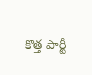కొత్త పార్టీ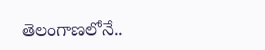తెలంగాణలోనే..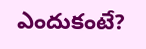ఎందుకంటే?